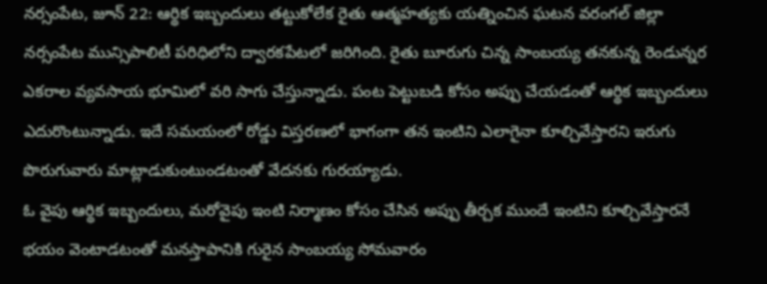నర్సంపేట, జూన్ 22: ఆర్థిక ఇబ్బందులు తట్టుకోలేక రైతు ఆత్మహత్యకు యత్నించిన ఘటన వరంగల్ జిల్లా నర్సంపేట మున్సిపాలిటీ పరిధిలోని ద్వారకపేటలో జరిగింది. రైతు బూరుగు చిన్న సాంబయ్య తనకున్న రెండున్నర ఎకరాల వ్యవసాయ భూమిలో వరి సాగు చేస్తున్నాడు. పంట పెట్టుబడి కోసం అప్పు చేయడంతో ఆర్థిక ఇబ్బందులు ఎదురొంటున్నాడు. ఇదే సమయంలో రోడ్డు విస్తరణలో భాగంగా తన ఇంటిని ఎలాగైనా కూల్చివేస్తారని ఇరుగు పొరుగువారు మాట్లాడుకుంటుండటంతో వేదనకు గురయ్యాడు.
ఓ వైపు ఆర్థిక ఇబ్బందులు, మరోవైపు ఇంటి నిర్మాణం కోసం చేసిన అప్పు తీర్చక ముందే ఇంటిని కూల్చివేస్తారనే భయం వెంటాడటంతో మనస్తాపానికి గురైన సాంబయ్య సోమవారం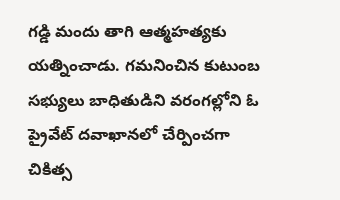గడ్డి మందు తాగి ఆత్మహత్యకు యత్నించాడు. గమనించిన కుటుంబ సభ్యులు బాధితుడిని వరంగల్లోని ఓ ప్రైవేట్ దవాఖానలో చేర్పించగా చికిత్స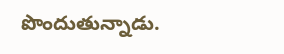పొందుతున్నాడు.